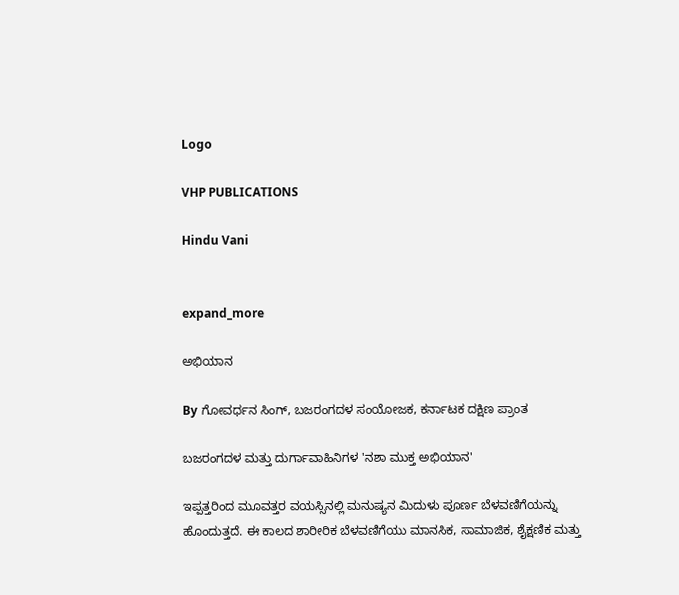Logo

VHP PUBLICATIONS

Hindu Vani


expand_more

ಅಭಿಯಾನ

By ಗೋವರ್ಧನ ಸಿಂಗ್, ಬಜರಂಗದಳ ಸಂಯೋಜಕ, ಕರ್ನಾಟಕ ದಕ್ಷಿಣ ಪ್ರಾಂತ

ಬಜರಂಗದಳ ಮತ್ತು ದುರ್ಗಾವಾಹಿನಿಗಳ 'ನಶಾ ಮುಕ್ತ ಅಭಿಯಾನ'

ಇಪ್ಪತ್ತರಿಂದ ಮೂವತ್ತರ ವಯಸ್ಸಿನಲ್ಲಿ ಮನುಷ್ಯನ ಮಿದುಳು ಪೂರ್ಣ ಬೆಳವಣಿಗೆಯನ್ನು ಹೊಂದುತ್ತದೆ. ಈ ಕಾಲದ ಶಾರೀರಿಕ ಬೆಳವಣಿಗೆಯು ಮಾನಸಿಕ, ಸಾಮಾಜಿಕ, ಶೈಕ್ಷಣಿಕ ಮತ್ತು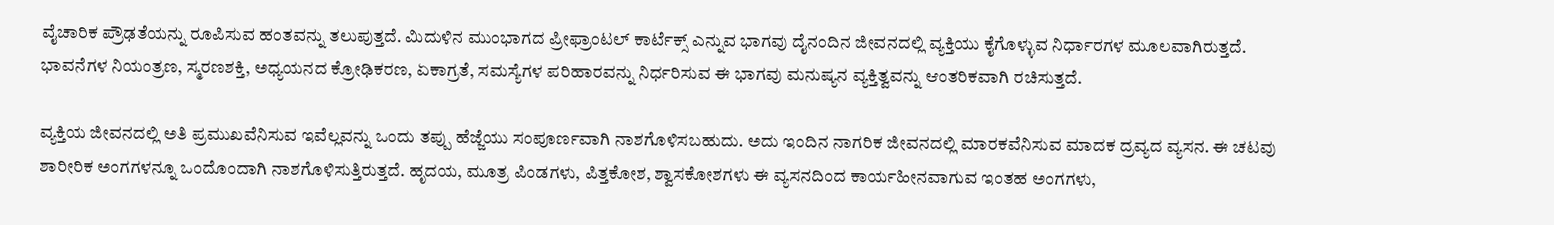ವೈಚಾರಿಕ ಪ್ರೌಢತೆಯನ್ನು ರೂಪಿಸುವ ಹಂತವನ್ನು ತಲುಪುತ್ತದೆ. ಮಿದುಳಿನ ಮುಂಭಾಗದ ಪ್ರೀಫ್ರಾಂಟಲ್ ಕಾರ್ಟೆಕ್ಸ್ ಎನ್ನುವ ಭಾಗವು ದೈನಂದಿನ ಜೀವನದಲ್ಲಿ ವ್ಯಕ್ತಿಯು ಕೈಗೊಳ್ಳುವ ನಿರ್ಧಾರಗಳ ಮೂಲವಾಗಿರುತ್ತದೆ. ಭಾವನೆಗಳ ನಿಯಂತ್ರಣ, ಸ್ಮರಣಶಕ್ತಿ, ಅಧ್ಯಯನದ ಕ್ರೋಢಿಕರಣ, ಏಕಾಗ್ರತೆ, ಸಮಸ್ಯೆಗಳ ಪರಿಹಾರವನ್ನು ನಿರ್ಧರಿಸುವ ಈ ಭಾಗವು ಮನುಷ್ಯನ ವ್ಯಕ್ತಿತ್ವವನ್ನು ಆಂತರಿಕವಾಗಿ ರಚಿಸುತ್ತದೆ.

ವ್ಯಕ್ತಿಯ ಜೀವನದಲ್ಲಿ ಅತಿ ಪ್ರಮುಖವೆನಿಸುವ ಇವೆಲ್ಲವನ್ನು ಒಂದು ತಪ್ಪು ಹೆಜ್ಜೆಯು ಸಂಪೂರ್ಣವಾಗಿ ನಾಶಗೊಳಿಸಬಹುದು. ಅದು ಇಂದಿನ ನಾಗರಿಕ ಜೀವನದಲ್ಲಿ ಮಾರಕವೆನಿಸುವ ಮಾದಕ ದ್ರವ್ಯದ ವ್ಯಸನ. ಈ ಚಟವು ಶಾರೀರಿಕ ಅಂಗಗಳನ್ನೂ ಒಂದೊಂದಾಗಿ ನಾಶಗೊಳಿಸುತ್ತಿರುತ್ತದೆ. ಹೃದಯ, ಮೂತ್ರ ಪಿಂಡಗಳು, ಪಿತ್ತಕೋಶ, ಶ್ವಾಸಕೋಶಗಳು ಈ ವ್ಯಸನದಿಂದ ಕಾರ್ಯಹೀನವಾಗುವ ಇಂತಹ ಅಂಗಗಳು,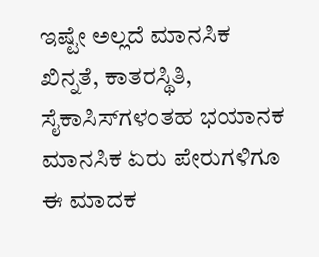ಇಷ್ಟೇ ಅಲ್ಲದೆ ಮಾನಸಿಕ ಖಿನ್ನತೆ, ಕಾತರಸ್ಥಿತಿ, ಸೈಕಾಸಿಸ್‌ಗಳಂತಹ ಭಯಾನಕ ಮಾನಸಿಕ ಏರು ಪೇರುಗಳಿಗೂ ಈ ಮಾದಕ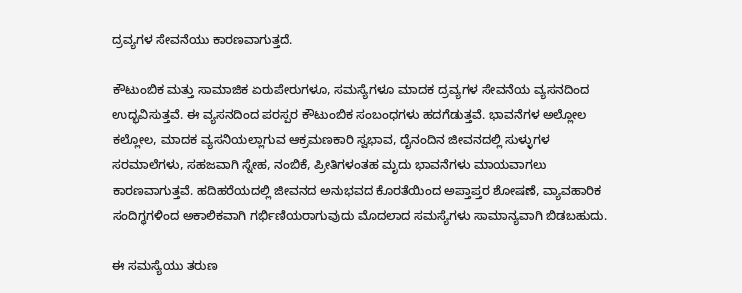ದ್ರವ್ಯಗಳ ಸೇವನೆಯು ಕಾರಣವಾಗುತ್ತದೆ.

ಕೌಟುಂಬಿಕ ಮತ್ತು ಸಾಮಾಜಿಕ ಏರುಪೇರುಗಳೂ, ಸಮಸ್ಯೆಗಳೂ ಮಾದಕ ದ್ರವ್ಯಗಳ ಸೇವನೆಯ ವ್ಯಸನದಿಂದ ಉದ್ಭವಿಸುತ್ತವೆ. ಈ ವ್ಯಸನದಿಂದ ಪರಸ್ಪರ ಕೌಟುಂಬಿಕ ಸಂಬಂಧಗಳು ಹದಗೆಡುತ್ತವೆ. ಭಾವನೆಗಳ ಅಲ್ಲೋಲ ಕಲ್ಲೋಲ, ಮಾದಕ ವ್ಯಸನಿಯಲ್ಲಾಗುವ ಆಕ್ರಮಣಕಾರಿ ಸ್ವಭಾವ, ದೈನಂದಿನ ಜೀವನದಲ್ಲಿ ಸುಳ್ಳುಗಳ ಸರಮಾಲೆಗಳು, ಸಹಜವಾಗಿ ಸ್ನೇಹ, ನಂಬಿಕೆ, ಪ್ರೀತಿಗಳಂತಹ ಮೃದು ಭಾವನೆಗಳು ಮಾಯವಾಗಲು ಕಾರಣವಾಗುತ್ತವೆ. ಹದಿಹರೆಯದಲ್ಲಿ ಜೀವನದ ಅನುಭವದ ಕೊರತೆಯಿಂದ ಅಪ್ತಾಪ್ತರ ಶೋಷಣೆ, ವ್ಯಾವಹಾರಿಕ ಸಂದಿಗ್ಧಗಳಿಂದ ಅಕಾಲಿಕವಾಗಿ ಗರ್ಭಿಣಿಯರಾಗುವುದು ಮೊದಲಾದ ಸಮಸ್ಯೆಗಳು ಸಾಮಾನ್ಯವಾಗಿ ಬಿಡಬಹುದು.

ಈ ಸಮಸ್ಯೆಯು ತರುಣ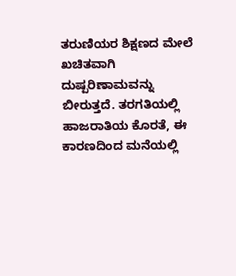ತರುಣಿಯರ ಶಿಕ್ಷಣದ ಮೇಲೆ ಖಚಿತವಾಗಿ ದುಷ್ಪರಿಣಾಮವನ್ನು ಬೀರುತ್ತದೆ. ತರಗತಿಯಲ್ಲಿ ಹಾಜರಾತಿಯ ಕೊರತೆ, ಈ ಕಾರಣದಿಂದ ಮನೆಯಲ್ಲಿ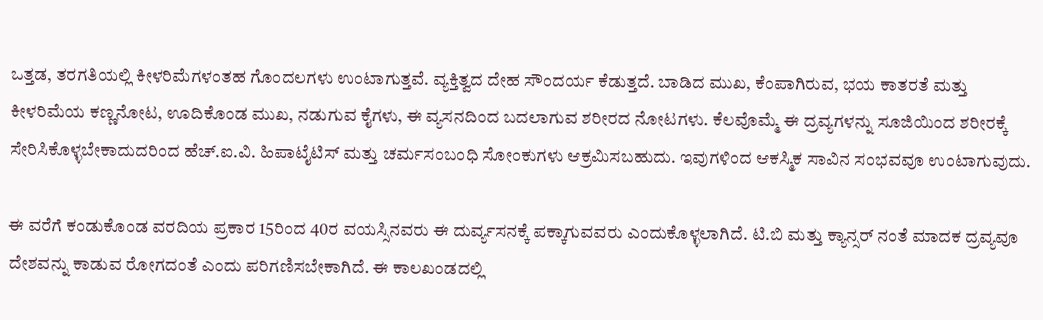ಒತ್ತಡ, ತರಗತಿಯಲ್ಲಿ ಕೀಳರಿಮೆಗಳಂತಹ ಗೊಂದಲಗಳು ಉಂಟಾಗುತ್ತವೆ. ವ್ಯಕ್ತಿತ್ವದ ದೇಹ ಸೌಂದರ್ಯ ಕೆಡುತ್ತದೆ. ಬಾಡಿದ ಮುಖ, ಕೆಂಪಾಗಿರುವ, ಭಯ ಕಾತರತೆ ಮತ್ತು ಕೀಳರಿಮೆಯ ಕಣ್ಣನೋಟ, ಊದಿಕೊಂಡ ಮುಖ, ನಡುಗುವ ಕೈಗಳು, ಈ ವ್ಯಸನದಿಂದ ಬದಲಾಗುವ ಶರೀರದ ನೋಟಗಳು. ಕೆಲವೊಮ್ಮೆ ಈ ದ್ರವ್ಯಗಳನ್ನು ಸೂಜಿಯಿಂದ ಶರೀರಕ್ಕೆ ಸೇರಿಸಿಕೊಳ್ಳಬೇಕಾದುದರಿಂದ ಹೆಚ್.ಐ.ವಿ. ಹಿಪಾಟೈಟಿಸ್ ಮತ್ತು ಚರ್ಮಸಂಬಂಧಿ ಸೋಂಕುಗಳು ಆಕ್ರಮಿಸಬಹುದು. ಇವುಗಳಿಂದ ಆಕಸ್ಮಿಕ ಸಾವಿನ ಸಂಭವವೂ ಉಂಟಾಗುವುದು.

ಈ ವರೆಗೆ ಕಂಡುಕೊಂಡ ವರದಿಯ ಪ್ರಕಾರ 15ರಿಂದ 40ರ ವಯಸ್ಸಿನವರು ಈ ದುರ್ವ್ಯಸನಕ್ಕೆ ಪಕ್ಕಾಗುವವರು ಎಂದುಕೊಳ್ಳಲಾಗಿದೆ. ಟಿ.ಬಿ ಮತ್ತು ಕ್ಯಾನ್ಸರ್ ನಂತೆ ಮಾದಕ ದ್ರವ್ಯವೂ ದೇಶವನ್ನು ಕಾಡುವ ರೋಗದಂತೆ ಎಂದು ಪರಿಗಣಿಸಬೇಕಾಗಿದೆ. ಈ ಕಾಲಖಂಡದಲ್ಲಿ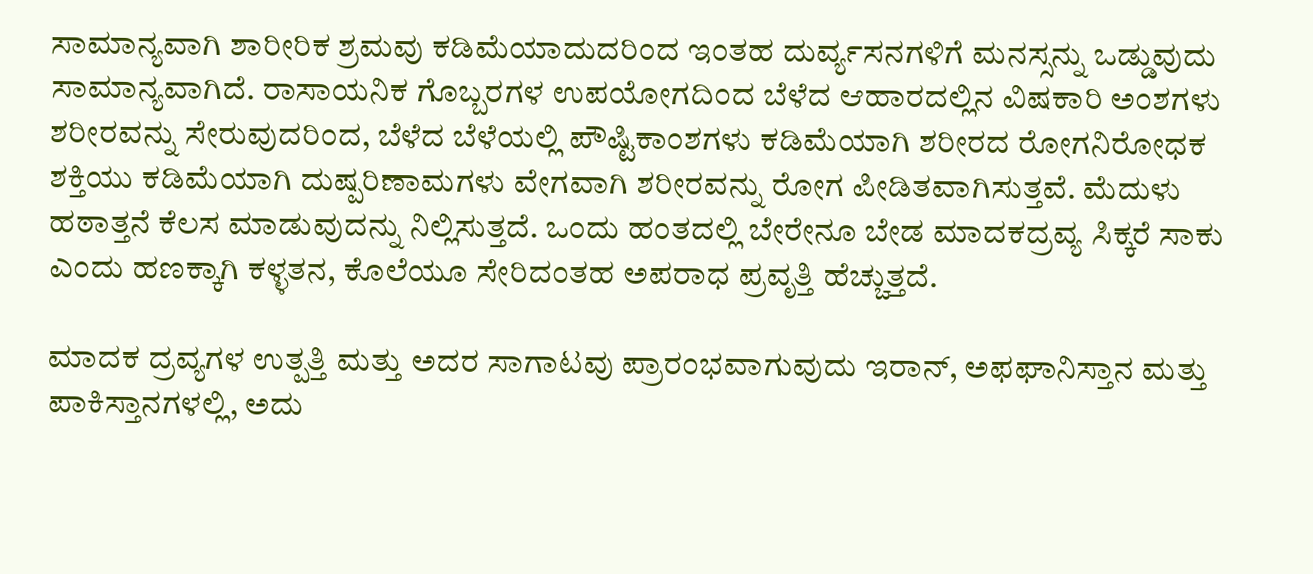ಸಾಮಾನ್ಯವಾಗಿ ಶಾರೀರಿಕ ಶ್ರಮವು ಕಡಿಮೆಯಾದುದರಿಂದ ಇಂತಹ ದುರ್ವ್ಯಸನಗಳಿಗೆ ಮನಸ್ಸನ್ನು ಒಡ್ಡುವುದು ಸಾಮಾನ್ಯವಾಗಿದೆ. ರಾಸಾಯನಿಕ ಗೊಬ್ಬರಗಳ ಉಪಯೋಗದಿಂದ ಬೆಳೆದ ಆಹಾರದಲ್ಲಿನ ವಿಷಕಾರಿ ಅಂಶಗಳು ಶರೀರವನ್ನು ಸೇರುವುದರಿಂದ, ಬೆಳೆದ ಬೆಳೆಯಲ್ಲಿ ಪೌಷ್ಟಿಕಾಂಶಗಳು ಕಡಿಮೆಯಾಗಿ ಶರೀರದ ರೋಗನಿರೋಧಕ ಶಕ್ತಿಯು ಕಡಿಮೆಯಾಗಿ ದುಷ್ಪರಿಣಾಮಗಳು ವೇಗವಾಗಿ ಶರೀರವನ್ನು ರೋಗ ಪೀಡಿತವಾಗಿಸುತ್ತವೆ. ಮೆದುಳು ಹಠಾತ್ತನೆ ಕೆಲಸ ಮಾಡುವುದನ್ನು ನಿಲ್ಲಿಸುತ್ತದೆ. ಒಂದು ಹಂತದಲ್ಲಿ ಬೇರೇನೂ ಬೇಡ ಮಾದಕದ್ರವ್ಯ ಸಿಕ್ಕರೆ ಸಾಕು ಎಂದು ಹಣಕ್ಕಾಗಿ ಕಳ್ಳತನ, ಕೊಲೆಯೂ ಸೇರಿದಂತಹ ಅಪರಾಧ ಪ್ರವೃತ್ತಿ ಹೆಚ್ಚುತ್ತದೆ.

ಮಾದಕ ದ್ರವ್ಯಗಳ ಉತ್ಪತ್ತಿ ಮತ್ತು ಅದರ ಸಾಗಾಟವು ಪ್ರಾರಂಭವಾಗುವುದು ಇರಾನ್, ಅಫಘಾನಿಸ್ತಾನ ಮತ್ತು ಪಾಕಿಸ್ತಾನಗಳಲ್ಲಿ, ಅದು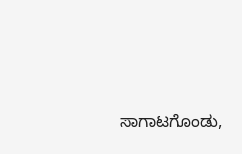ಸಾಗಾಟಗೊಂಡು,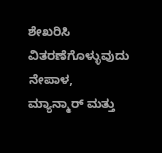ಶೇಖರಿಸಿ ವಿತರಣೆಗೊಳ್ಳುವುದು ನೇಪಾಳ, ಮ್ಯಾನ್ಮಾರ್ ಮತ್ತು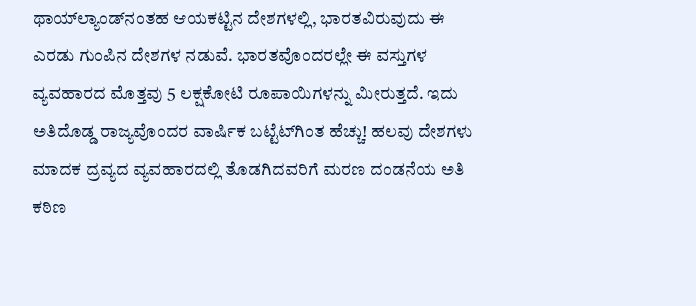ಥಾಯ್‌ಲ್ಯಾಂಡ್‌ನಂತಹ ಆಯಕಟ್ಟಿನ ದೇಶಗಳಲ್ಲಿ, ಭಾರತವಿರುವುದು ಈ ಎರಡು ಗುಂಪಿನ ದೇಶಗಳ ನಡುವೆ. ಭಾರತವೊಂದರಲ್ಲೇ ಈ ವಸ್ತುಗಳ ವ್ಯವಹಾರದ ಮೊತ್ತವು 5 ಲಕ್ಷಕೋಟಿ ರೂಪಾಯಿಗಳನ್ನು ಮೀರುತ್ತದೆ. ಇದು ಅತಿದೊಡ್ಡ ರಾಜ್ಯವೊಂದರ ವಾರ್ಷಿಕ ಬಟ್ಟೆಟ್‌ಗಿಂತ ಹೆಚ್ಚು! ಹಲವು ದೇಶಗಳು ಮಾದಕ ದ್ರವ್ಯದ ವ್ಯವಹಾರದಲ್ಲಿ ತೊಡಗಿದವರಿಗೆ ಮರಣ ದಂಡನೆಯ ಅತಿ ಕಠಿಣ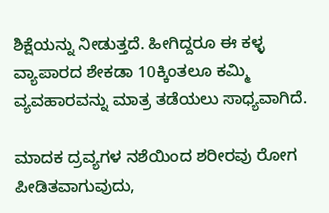ಶಿಕ್ಷೆಯನ್ನು ನೀಡುತ್ತದೆ. ಹೀಗಿದ್ದರೂ ಈ ಕಳ್ಳ ವ್ಯಾಪಾರದ ಶೇಕಡಾ 10ಕ್ಕಿಂತಲೂ ಕಮ್ಮಿ ವ್ಯವಹಾರವನ್ನು ಮಾತ್ರ ತಡೆಯಲು ಸಾಧ್ಯವಾಗಿದೆ.

ಮಾದಕ ದ್ರವ್ಯಗಳ ನಶೆಯಿಂದ ಶರೀರವು ರೋಗ ಪೀಡಿತವಾಗುವುದು,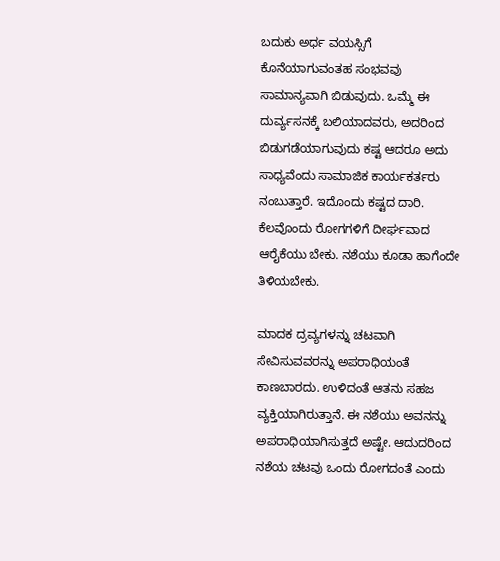ಬದುಕು ಅರ್ಧ ವಯಸ್ಸಿಗೆ ಕೊನೆಯಾಗುವಂತಹ ಸಂಭವವು ಸಾಮಾನ್ಯವಾಗಿ ಬಿಡುವುದು. ಒಮ್ಮೆ ಈ ದುರ್ವ್ಯಸನಕ್ಕೆ ಬಲಿಯಾದವರು, ಅದರಿಂದ ಬಿಡುಗಡೆಯಾಗುವುದು ಕಷ್ಟ ಆದರೂ ಅದು ಸಾಧ್ಯವೆಂದು ಸಾಮಾಜಿಕ ಕಾರ್ಯಕರ್ತರು ನಂಬುತ್ತಾರೆ. ಇದೊಂದು ಕಷ್ಟದ ದಾರಿ. ಕೆಲವೊಂದು ರೋಗಗಳಿಗೆ ದೀರ್ಘವಾದ ಆರೈಕೆಯು ಬೇಕು. ನಶೆಯು ಕೂಡಾ ಹಾಗೆಂದೇ ತಿಳಿಯಬೇಕು.

ಮಾದಕ ದ್ರವ್ಯಗಳನ್ನು ಚಟವಾಗಿ ಸೇವಿಸುವವರನ್ನು ಅಪರಾಧಿಯಂತೆ ಕಾಣಬಾರದು. ಉಳಿದಂತೆ ಆತನು ಸಹಜ ವ್ಯಕ್ತಿಯಾಗಿರುತ್ತಾನೆ. ಈ ನಶೆಯು ಅವನನ್ನು ಅಪರಾಧಿಯಾಗಿಸುತ್ತದೆ ಅಷ್ಟೇ. ಆದುದರಿಂದ ನಶೆಯ ಚಟವು ಒಂದು ರೋಗದಂತೆ ಎಂದು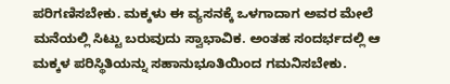ಪರಿಗಣಿಸಬೇಕು. ಮಕ್ಕಳು ಈ ವ್ಯಸನಕ್ಕೆ ಒಳಗಾದಾಗ ಅವರ ಮೇಲೆ ಮನೆಯಲ್ಲಿ ಸಿಟ್ಟು ಬರುವುದು ಸ್ವಾಭಾವಿಕ. ಅಂತಹ ಸಂದರ್ಭದಲ್ಲಿ ಆ ಮಕ್ಕಳ ಪರಿಸ್ಥಿತಿಯನ್ನು ಸಹಾನುಭೂತಿಯಿಂದ ಗಮನಿಸಬೇಕು.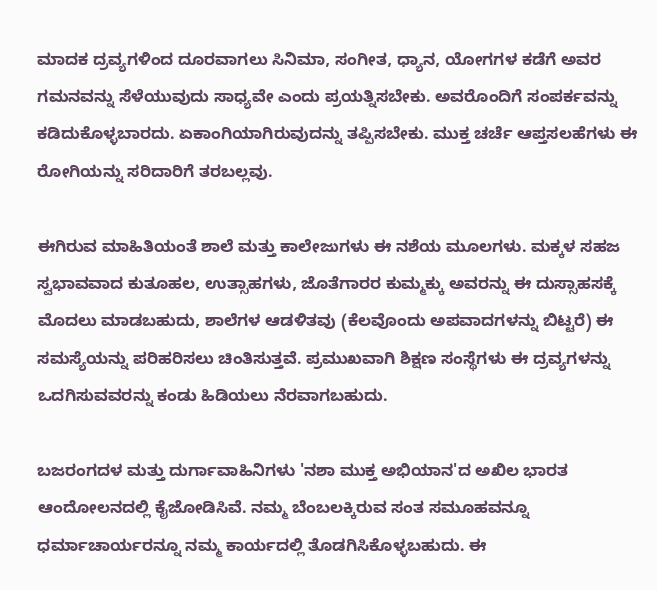ಮಾದಕ ದ್ರವ್ಯಗಳಿಂದ ದೂರವಾಗಲು ಸಿನಿಮಾ, ಸಂಗೀತ, ಧ್ಯಾನ, ಯೋಗಗಳ ಕಡೆಗೆ ಅವರ ಗಮನವನ್ನು ಸೆಳೆಯುವುದು ಸಾಧ್ಯವೇ ಎಂದು ಪ್ರಯತ್ನಿಸಬೇಕು. ಅವರೊಂದಿಗೆ ಸಂಪರ್ಕವನ್ನು ಕಡಿದುಕೊಳ್ಳಬಾರದು. ಏಕಾಂಗಿಯಾಗಿರುವುದನ್ನು ತಪ್ಪಿಸಬೇಕು. ಮುಕ್ತ ಚರ್ಚೆ ಆಪ್ತಸಲಹೆಗಳು ಈ ರೋಗಿಯನ್ನು ಸರಿದಾರಿಗೆ ತರಬಲ್ಲವು.

ಈಗಿರುವ ಮಾಹಿತಿಯಂತೆ ಶಾಲೆ ಮತ್ತು ಕಾಲೇಜುಗಳು ಈ ನಶೆಯ ಮೂಲಗಳು. ಮಕ್ಕಳ ಸಹಜ ಸ್ವಭಾವವಾದ ಕುತೂಹಲ, ಉತ್ಸಾಹಗಳು, ಜೊತೆಗಾರರ ಕುಮ್ಮಕ್ಕು ಅವರನ್ನು ಈ ದುಸ್ಸಾಹಸಕ್ಕೆ ಮೊದಲು ಮಾಡಬಹುದು, ಶಾಲೆಗಳ ಆಡಳಿತವು (ಕೆಲವೊಂದು ಅಪವಾದಗಳನ್ನು ಬಿಟ್ಟರೆ) ಈ ಸಮಸ್ಯೆಯನ್ನು ಪರಿಹರಿಸಲು ಚಿಂತಿಸುತ್ತವೆ. ಪ್ರಮುಖವಾಗಿ ಶಿಕ್ಷಣ ಸಂಸ್ಥೆಗಳು ಈ ದ್ರವ್ಯಗಳನ್ನು ಒದಗಿಸುವವರನ್ನು ಕಂಡು ಹಿಡಿಯಲು ನೆರವಾಗಬಹುದು.

ಬಜರಂಗದಳ ಮತ್ತು ದುರ್ಗಾವಾಹಿನಿಗಳು 'ನಶಾ ಮುಕ್ತ ಅಭಿಯಾನ'ದ ಅಖಿಲ ಭಾರತ ಆಂದೋಲನದಲ್ಲಿ ಕೈಜೋಡಿಸಿವೆ. ನಮ್ಮ ಬೆಂಬಲಕ್ಕಿರುವ ಸಂತ ಸಮೂಹವನ್ನೂ ಧರ್ಮಾಚಾರ್ಯರನ್ನೂ ನಮ್ಮ ಕಾರ್ಯದಲ್ಲಿ ತೊಡಗಿಸಿಕೊಳ್ಳಬಹುದು. ಈ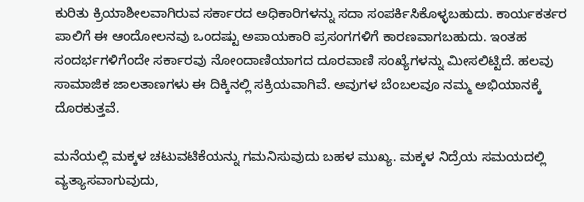ಕುರಿತು ಕ್ರಿಯಾಶೀಲವಾಗಿರುವ ಸರ್ಕಾರದ ಅಧಿಕಾರಿಗಳನ್ನು ಸದಾ ಸಂಪರ್ಕಿಸಿಕೊಳ್ಳಬಹುದು. ಕಾರ್ಯಕರ್ತರ ಪಾಲಿಗೆ ಈ ಆಂದೋಲನವು ಒಂದಷ್ಟು ಅಪಾಯಕಾರಿ ಪ್ರಸಂಗಗಳಿಗೆ ಕಾರಣವಾಗಬಹುದು. ಇಂತಹ ಸಂದರ್ಭಗಳಿಗೆಂದೇ ಸರ್ಕಾರವು ನೋಂದಾಣಿಯಾಗದ ದೂರವಾಣಿ ಸಂಖ್ಯೆಗಳನ್ನು ಮೀಸಲಿಟ್ಟಿದೆ. ಹಲವು ಸಾಮಾಜಿಕ ಜಾಲತಾಣಗಳು ಈ ದಿಕ್ಕಿನಲ್ಲಿ ಸಕ್ರಿಯವಾಗಿವೆ. ಅವುಗಳ ಬೆಂಬಲವೂ ನಮ್ಮ ಅಭಿಯಾನಕ್ಕೆ ದೊರಕುತ್ತವೆ.

ಮನೆಯಲ್ಲಿ ಮಕ್ಕಳ ಚಟುವಟಿಕೆಯನ್ನು ಗಮನಿಸುವುದು ಬಹಳ ಮುಖ್ಯ. ಮಕ್ಕಳ ನಿದ್ರೆಯ ಸಮಯದಲ್ಲಿ ವ್ಯತ್ಯಾಸವಾಗುವುದು,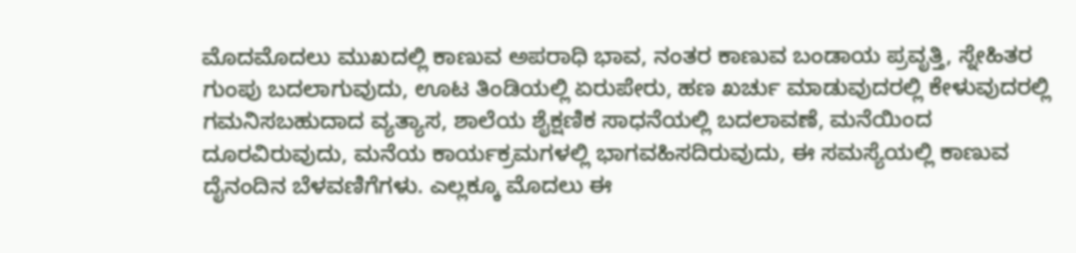ಮೊದಮೊದಲು ಮುಖದಲ್ಲಿ ಕಾಣುವ ಅಪರಾಧಿ ಭಾವ, ನಂತರ ಕಾಣುವ ಬಂಡಾಯ ಪ್ರವೃತ್ತಿ, ಸ್ನೇಹಿತರ ಗುಂಪು ಬದಲಾಗುವುದು, ಊಟ ತಿಂಡಿಯಲ್ಲಿ ಏರುಪೇರು, ಹಣ ಖರ್ಚು ಮಾಡುವುದರಲ್ಲಿ ಕೇಳುವುದರಲ್ಲಿ ಗಮನಿಸಬಹುದಾದ ವ್ಯತ್ಯಾಸ, ಶಾಲೆಯ ಶೈಕ್ಷಣಿಕ ಸಾಧನೆಯಲ್ಲಿ ಬದಲಾವಣೆ, ಮನೆಯಿಂದ ದೂರವಿರುವುದು, ಮನೆಯ ಕಾರ್ಯಕ್ರಮಗಳಲ್ಲಿ ಭಾಗವಹಿಸದಿರುವುದು, ಈ ಸಮಸ್ಯೆಯಲ್ಲಿ ಕಾಣುವ ದೈನಂದಿನ ಬೆಳವಣಿಗೆಗಳು. ಎಲ್ಲಕ್ಕೂ ಮೊದಲು ಈ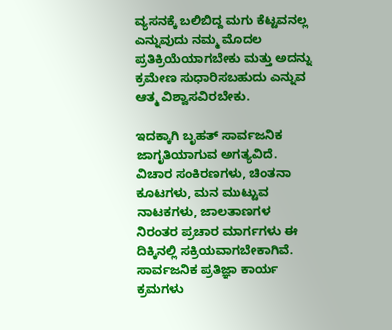ವ್ಯಸನಕ್ಕೆ ಬಲಿಬಿದ್ದ ಮಗು ಕೆಟ್ಟವನಲ್ಲ ಎನ್ನುವುದು ನಮ್ಮ ಮೊದಲ ಪ್ರತಿಕ್ರಿಯೆಯಾಗಬೇಕು ಮತ್ತು ಅದನ್ನು ಕ್ರಮೇಣ ಸುಧಾರಿಸಬಹುದು ಎನ್ನುವ ಆತ್ಮ ವಿಶ್ವಾಸವಿರಬೇಕು.

ಇದಕ್ಕಾಗಿ ಬೃಹತ್ ಸಾರ್ವಜನಿಕ ಜಾಗೃತಿಯಾಗುವ ಅಗತ್ಯವಿದೆ. ವಿಚಾರ ಸಂಕಿರಣಗಳು, ಚಿಂತನಾ ಕೂಟಗಳು, ಮನ ಮುಟ್ಟುವ ನಾಟಕಗಳು, ಜಾಲತಾಣಗಳ ನಿರಂತರ ಪ್ರಚಾರ ಮಾರ್ಗಗಳು ಈ ದಿಕ್ಕಿನಲ್ಲಿ ಸಕ್ರಿಯವಾಗಬೇಕಾಗಿವೆ. ಸಾರ್ವಜನಿಕ ಪ್ರತಿಜ್ಞಾ ಕಾರ್ಯ ಕ್ರಮಗಳು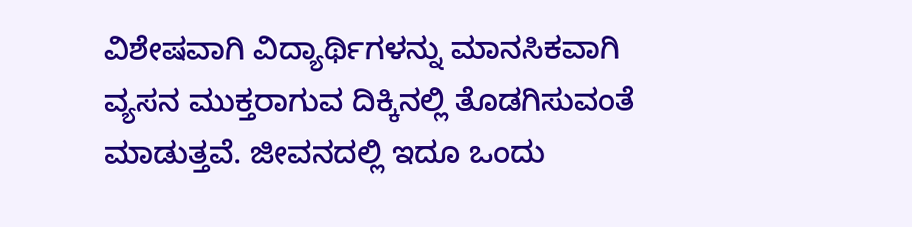ವಿಶೇಷವಾಗಿ ವಿದ್ಯಾರ್ಥಿಗಳನ್ನು ಮಾನಸಿಕವಾಗಿ ವ್ಯಸನ ಮುಕ್ತರಾಗುವ ದಿಕ್ಕಿನಲ್ಲಿ ತೊಡಗಿಸುವಂತೆ ಮಾಡುತ್ತವೆ. ಜೀವನದಲ್ಲಿ ಇದೂ ಒಂದು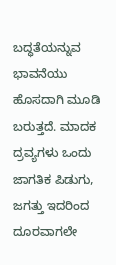ಬದ್ಧತೆಯನ್ನುವ ಭಾವನೆಯು ಹೊಸದಾಗಿ ಮೂಡಿ ಬರುತ್ತದೆ. ಮಾದಕ ದ್ರವ್ಯಗಳು ಒಂದು ಜಾಗತಿಕ ಪಿಡುಗು, ಜಗತ್ತು ಇದರಿಂದ ದೂರವಾಗಲೇ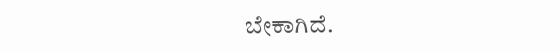ಬೇಕಾಗಿದೆ.